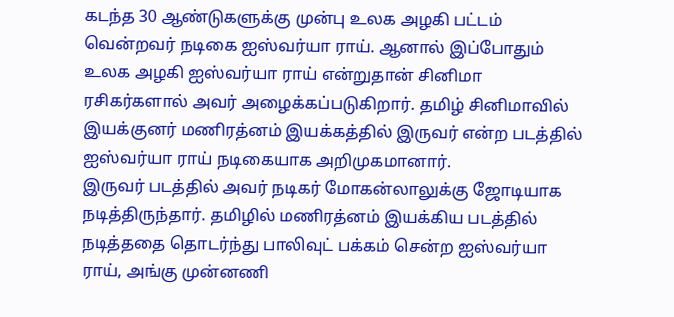கடந்த 30 ஆண்டுகளுக்கு முன்பு உலக அழகி பட்டம் வென்றவர் நடிகை ஐஸ்வர்யா ராய். ஆனால் இப்போதும் உலக அழகி ஐஸ்வர்யா ராய் என்றுதான் சினிமா ரசிகர்களால் அவர் அழைக்கப்படுகிறார். தமிழ் சினிமாவில் இயக்குனர் மணிரத்னம் இயக்கத்தில் இருவர் என்ற படத்தில் ஐஸ்வர்யா ராய் நடிகையாக அறிமுகமானார்.
இருவர் படத்தில் அவர் நடிகர் மோகன்லாலுக்கு ஜோடியாக நடித்திருந்தார். தமிழில் மணிரத்னம் இயக்கிய படத்தில் நடித்ததை தொடர்ந்து பாலிவுட் பக்கம் சென்ற ஐஸ்வர்யா ராய், அங்கு முன்னணி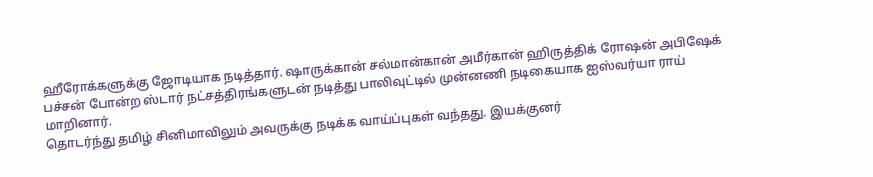ஹீரோக்களுக்கு ஜோடியாக நடித்தார். ஷாருக்கான் சல்மான்கான் அமீர்கான் ஹிருத்திக் ரோஷன் அபிஷேக் பச்சன் போன்ற ஸ்டார் நட்சத்திரங்களுடன் நடித்து பாலிவுட்டில் முன்னணி நடிகையாக ஐஸ்வர்யா ராய் மாறினார்.
தொடர்ந்து தமிழ் சினிமாவிலும் அவருக்கு நடிக்க வாய்ப்புகள் வந்தது. இயக்குனர்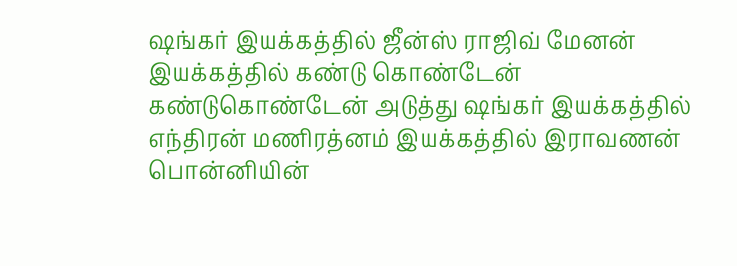ஷங்கர் இயக்கத்தில் ஜீன்ஸ் ராஜிவ் மேனன் இயக்கத்தில் கண்டு கொண்டேன் கண்டுகொண்டேன் அடுத்து ஷங்கர் இயக்கத்தில் எந்திரன் மணிரத்னம் இயக்கத்தில் இராவணன் பொன்னியின்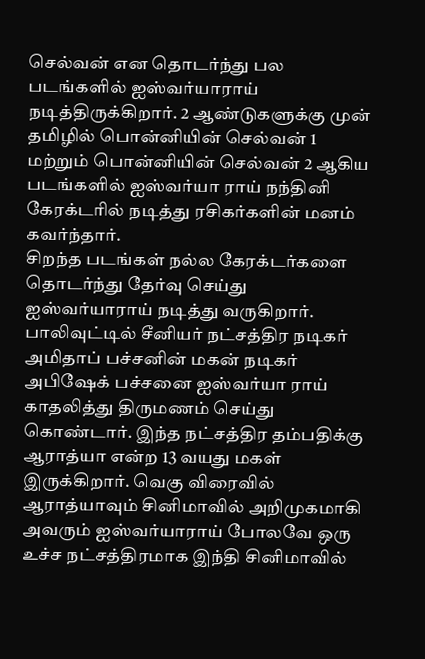செல்வன் என தொடர்ந்து பல படங்களில் ஐஸ்வர்யாராய் நடித்திருக்கிறார். 2 ஆண்டுகளுக்கு முன் தமிழில் பொன்னியின் செல்வன் 1 மற்றும் பொன்னியின் செல்வன் 2 ஆகிய படங்களில் ஐஸ்வர்யா ராய் நந்தினி கேரக்டரில் நடித்து ரசிகர்களின் மனம் கவர்ந்தார்.
சிறந்த படங்கள் நல்ல கேரக்டர்களை தொடர்ந்து தேர்வு செய்து ஐஸ்வர்யாராய் நடித்து வருகிறார். பாலிவுட்டில் சீனியர் நட்சத்திர நடிகர் அமிதாப் பச்சனின் மகன் நடிகர் அபிஷேக் பச்சனை ஐஸ்வர்யா ராய் காதலித்து திருமணம் செய்து கொண்டார். இந்த நட்சத்திர தம்பதிக்கு ஆராத்யா என்ற 13 வயது மகள் இருக்கிறார். வெகு விரைவில் ஆராத்யாவும் சினிமாவில் அறிமுகமாகி அவரும் ஐஸ்வர்யாராய் போலவே ஒரு உச்ச நட்சத்திரமாக இந்தி சினிமாவில்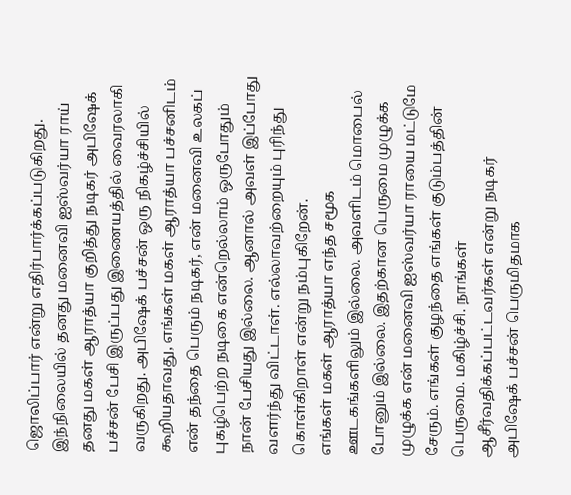ஜொலிப்பார் என்று எதிர்பார்க்கப்படுகிறது.
இந்நிலையில் தனது மனைவி ஐஸ்வர்யா ராய் தனது மகள் ஆராத்யா குறித்து நடிகர் அபிஷேக் பச்சன் பேசி இருப்பது இணையத்தில் வைரலாகி வருகிறது. அபிஷேக் பச்சன் ஒரு நிகழ்ச்சியில் கூறியதாவது, எங்கள் மகள் ஆராத்யா பச்சனிடம் என் தந்தை பெரும் நடிகர், என் மனைவி உலகப் புகழ்பெற்ற நடிகை என்றெல்லாம் ஒருபோதும் நான் பேசியது இல்லை. ஆனால் அவள் இப்போது வளர்ந்து விட்டாள். எல்லாவற்றையும் புரிந்து கொள்கிறாள் என்று நம்புகிறேன்.
எங்கள் மகள் ஆராத்யா எந்த சமூக ஊடகங்களிலும் இல்லை. அவளிடம் மொபைல் போனும் இல்லை. இதற்கான பெருமை முழுக்க முழுக்க என் மனைவி ஐஸ்வர்யா ராயை மட்டுமே சேரும். எங்கள் குழந்தை எங்கள் குடும்பத்தின் பெருமை. மகிழ்ச்சி. நாங்கள் ஆசீர்வதிக்கப்பட்டவர்கள் என்று நடிகர் அபிஷேக் பச்சன் பெருமிதமாக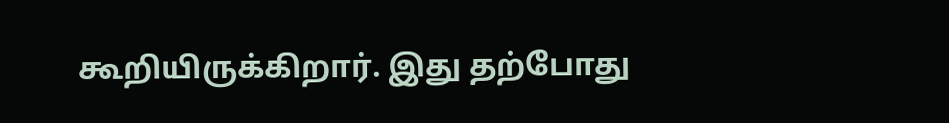கூறியிருக்கிறார். இது தற்போது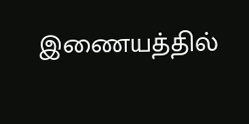இணையத்தில்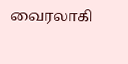வைரலாகி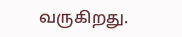வருகிறது.